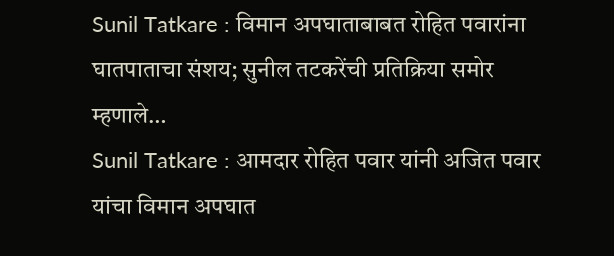Sunil Tatkare : विमान अपघाताबाबत रोहित पवारांना घातपाताचा संशय; सुनील तटकरेंची प्रतिक्रिया समोर म्हणाले…
Sunil Tatkare : आमदार रोहित पवार यांनी अजित पवार यांचा विमान अपघात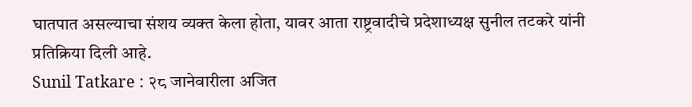घातपात असल्याचा संशय व्यक्त केला होता, यावर आता राष्ट्रवादीचे प्रदेशाध्यक्ष सुनील तटकरे यांनी प्रतिक्रिया दिली आहे.
Sunil Tatkare : २८ जानेवारीला अजित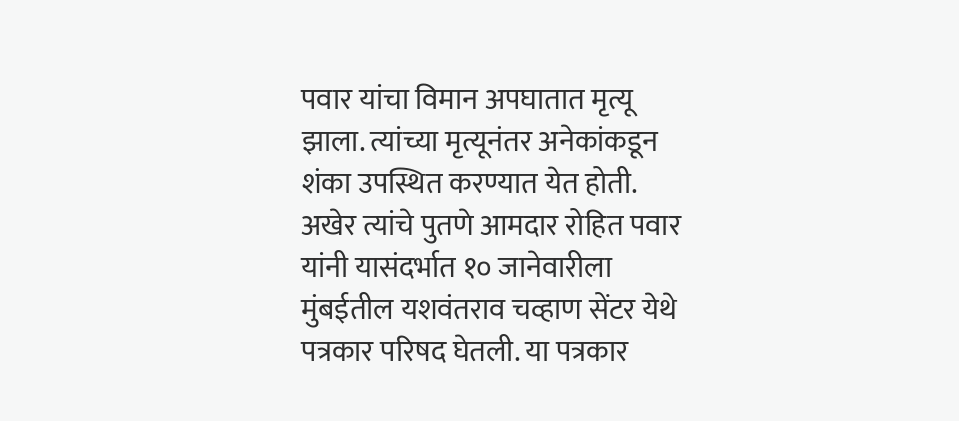पवार यांचा विमान अपघातात मृत्यू झाला. त्यांच्या मृत्यूनंतर अनेकांकडून शंका उपस्थित करण्यात येत होती. अखेर त्यांचे पुतणे आमदार रोहित पवार यांनी यासंदर्भात १० जानेवारीला मुंबईतील यशवंतराव चव्हाण सेंटर येथे पत्रकार परिषद घेतली. या पत्रकार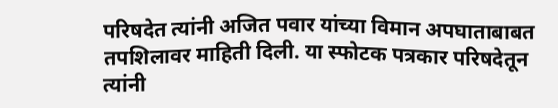परिषदेत त्यांनी अजित पवार यांच्या विमान अपघाताबाबत तपशिलावर माहिती दिली. या स्फोटक पत्रकार परिषदेतून त्यांनी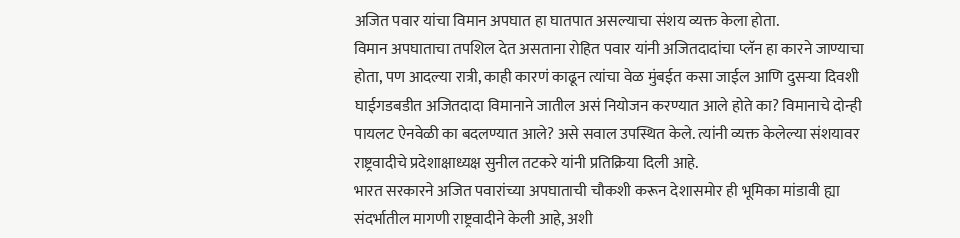अजित पवार यांचा विमान अपघात हा घातपात असल्याचा संशय व्यक्त केला होता.
विमान अपघाताचा तपशिल देत असताना रोहित पवार यांनी अजितदादांचा प्लॅन हा कारने जाण्याचा होता, पण आदल्या रात्री, काही कारणं काढून त्यांचा वेळ मुंबईत कसा जाईल आणि दुसऱ्या दिवशी घाईगडबडीत अजितदादा विमानाने जातील असं नियोजन करण्यात आले होते का? विमानाचे दोन्ही पायलट ऐनवेळी का बदलण्यात आले? असे सवाल उपस्थित केले. त्यांनी व्यक्त केलेल्या संशयावर राष्ट्रवादीचे प्रदेशाक्षाध्यक्ष सुनील तटकरे यांनी प्रतिक्रिया दिली आहे.
भारत सरकारने अजित पवारांच्या अपघाताची चौकशी करून देशासमोर ही भूमिका मांडावी ह्या संदर्भातील मागणी राष्ट्रवादीने केली आहे, अशी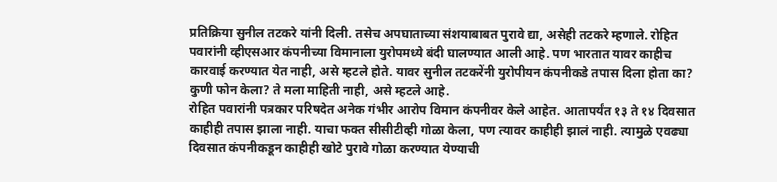प्रतिक्रिया सुनील तटकरे यांनी दिली. तसेच अपघाताच्या संशयाबाबत पुरावे द्या, असेही तटकरे म्हणाले. रोहित पवारांनी व्हीएसआर कंपनीच्या विमानाला युरोपमध्ये बंदी घालण्यात आली आहे. पण भारतात यावर काहीच कारवाई करण्यात येत नाही, असे म्हटले होते. यावर सुनील तटकरेंनी युरोपीयन कंपनीकडे तपास दिला होता का? कुणी फोन केला? ते मला माहिती नाही, असे म्हटले आहे.
रोहित पवारांनी पत्रकार परिषदेत अनेक गंभीर आरोप विमान कंपनीवर केले आहेत. आतापर्यंत १३ ते १४ दिवसात काहीही तपास झाला नाही. याचा फक्त सीसीटीव्ही गोळा केला, पण त्यावर काहीही झालं नाही. त्यामुळे एवढ्या दिवसात कंपनीकडून काहीही खोटे पुरावे गोळा करण्यात येण्याची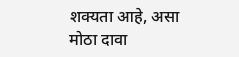शक्यता आहे, असा मोठा दावा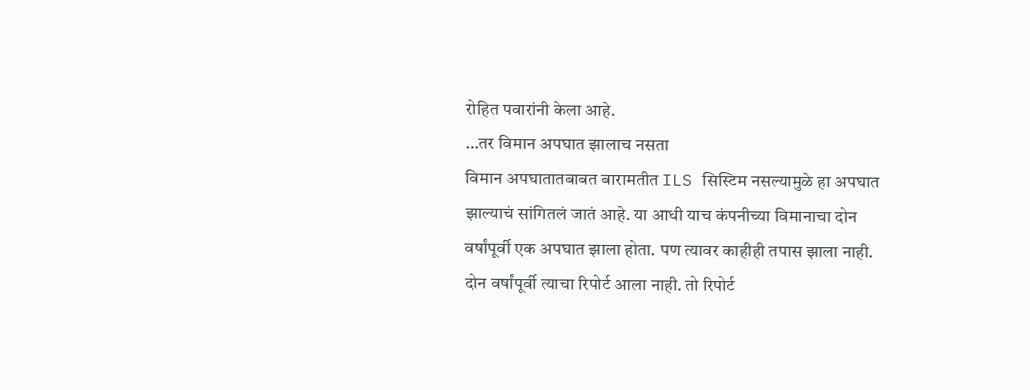रोहित पवारांनी केला आहे.
…तर विमान अपघात झालाच नसता
विमान अपघातातबाबत बारामतीत ILS सिस्टिम नसल्यामुळे हा अपघात झाल्याचं सांगितलं जातं आहे. या आधी याच कंपनीच्या विमानाचा दोन वर्षांपूर्वी एक अपघात झाला होता. पण त्यावर काहीही तपास झाला नाही. दोन वर्षांपूर्वी त्याचा रिपोर्ट आला नाही. तो रिपोर्ट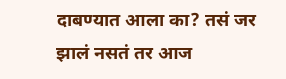दाबण्यात आला का? तसं जर झालं नसतं तर आज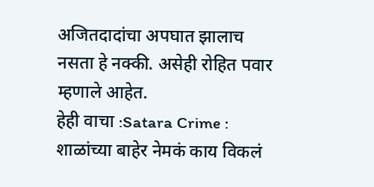अजितदादांचा अपघात झालाच नसता हे नक्की. असेही रोहित पवार म्हणाले आहेत.
हेही वाचा :Satara Crime : शाळांच्या बाहेर नेमकं काय विकलं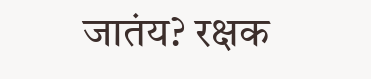जातंय? रक्षक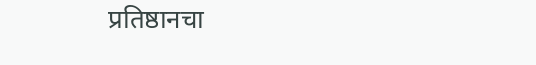प्रतिष्ठानचा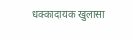धक्कादायक खुलासा